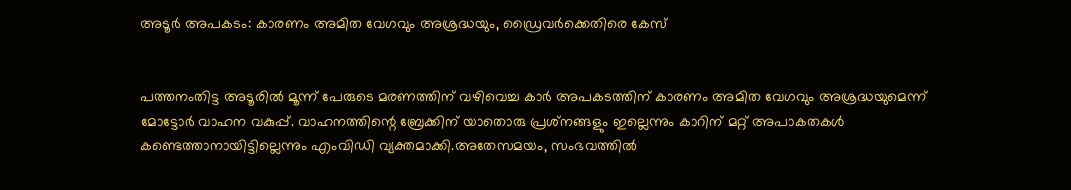അടൂര്‍ അപകടം: കാരണം അമിത വേഗവും അശ്രദ്ധയും, ഡ്രൈവര്‍ക്കെതിരെ കേസ്


പത്തനംതിട്ട അടൂരില്‍ മൂന്ന് പേരുടെ മരണത്തിന് വഴിവെച്ച കാര്‍ അപകടത്തിന് കാരണം അമിത വേഗവും അശ്രദ്ധയുമെന്ന് മോട്ടോര്‍ വാഹന വകുപ്പ്. വാഹനത്തിന്റെ ബ്രേക്കിന് യാതൊരു പ്രശ്‌നങ്ങളും ഇല്ലെന്നും കാറിന് മറ്റ് അപാകതകള്‍ കണ്ടെത്താനായിട്ടില്ലെന്നും എംവിഡി വ്യക്തമാക്കി.അതേസമയം, സംഭവത്തില്‍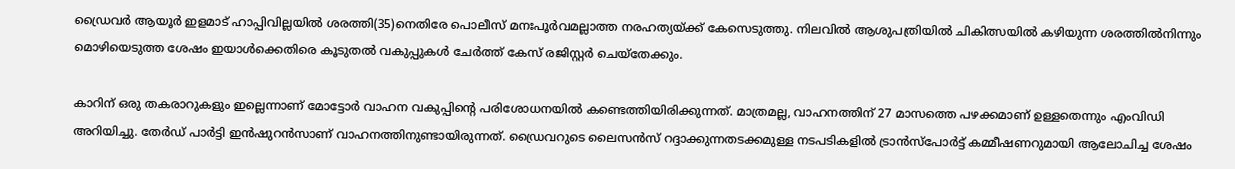ഡ്രൈവര്‍ ആയൂര്‍ ഇളമാട് ഹാപ്പിവില്ലയില്‍ ശരത്തി(35)നെതിരേ പൊലീസ് മനഃപൂര്‍വമല്ലാത്ത നരഹത്യയ്ക്ക് കേസെടുത്തു. നിലവില്‍ ആശുപത്രിയില്‍ ചികിത്സയില്‍ കഴിയുന്ന ശരത്തില്‍നിന്നും മൊഴിയെടുത്ത ശേഷം ഇയാള്‍ക്കെതിരെ കൂടുതല്‍ വകുപ്പുകള്‍ ചേര്‍ത്ത് കേസ് രജിസ്റ്റര്‍ ചെയ്‌തേക്കും.

കാറിന് ഒരു തകരാറുകളും ഇല്ലെന്നാണ് മോട്ടോര്‍ വാഹന വകുപ്പിന്റെ പരിശോധനയില്‍ കണ്ടെത്തിയിരിക്കുന്നത്. മാത്രമല്ല, വാഹനത്തിന് 27 മാസത്തെ പഴക്കമാണ് ഉള്ളതെന്നും എംവിഡി അറിയിച്ചു. തേര്‍ഡ് പാര്‍ട്ടി ഇന്‍ഷുറന്‍സാണ് വാഹനത്തിനുണ്ടായിരുന്നത്. ഡ്രൈവറുടെ ലൈസന്‍സ് റദ്ദാക്കുന്നതടക്കമുള്ള നടപടികളില്‍ ട്രാന്‍സ്പോര്‍ട്ട് കമ്മീഷണറുമായി ആലോചിച്ച ശേഷം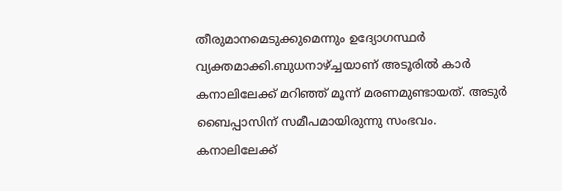തീരുമാനമെടുക്കുമെന്നും ഉദ്യോഗസ്ഥര്‍ വ്യക്തമാക്കി.ബുധനാഴ്ച്ചയാണ് അടൂരില്‍ കാര്‍ കനാലിലേക്ക് മറിഞ്ഞ് മൂന്ന് മരണമുണ്ടായത്. അടുര്‍ ബൈപ്പാസിന് സമീപമായിരുന്നു സംഭവം. കനാലിലേക്ക്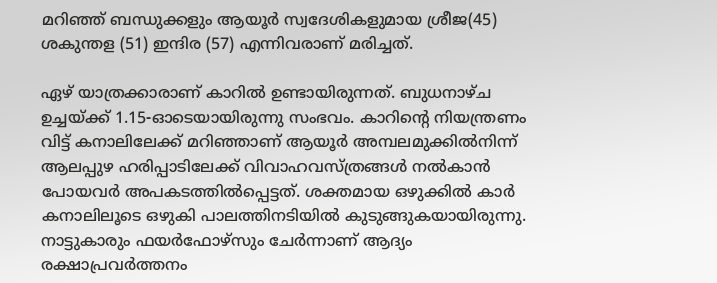മറിഞ്ഞ് ബന്ധുക്കളും ആയൂര്‍ സ്വദേശികളുമായ ശ്രീജ(45) ശകുന്തള (51) ഇന്ദിര (57) എന്നിവരാണ് മരിച്ചത്.

ഏഴ് യാത്രക്കാരാണ് കാറില്‍ ഉണ്ടായിരുന്നത്. ബുധനാഴ്ച ഉച്ചയ്ക്ക് 1.15-ഓടെയായിരുന്നു സംഭവം. കാറിന്റെ നിയന്ത്രണം വിട്ട് കനാലിലേക്ക് മറിഞ്ഞാണ് ആയൂര്‍ അമ്പലമുക്കില്‍നിന്ന് ആലപ്പുഴ ഹരിപ്പാടിലേക്ക് വിവാഹവസ്ത്രങ്ങള്‍ നല്‍കാന്‍ പോയവര്‍ അപകടത്തില്‍പ്പെട്ടത്. ശക്തമായ ഒഴുക്കില്‍ കാര്‍ കനാലിലൂടെ ഒഴുകി പാലത്തിനടിയില്‍ കുടുങ്ങുകയായിരുന്നു. നാട്ടുകാരും ഫയര്‍ഫോഴ്‌സും ചേര്‍ന്നാണ് ആദ്യം രക്ഷാപ്രവര്‍ത്തനം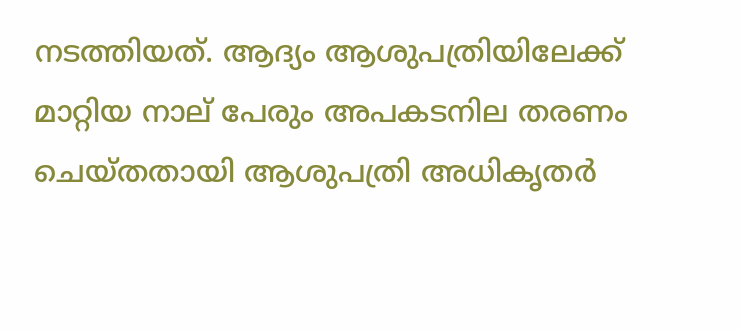നടത്തിയത്. ആദ്യം ആശുപത്രിയിലേക്ക് മാറ്റിയ നാല് പേരും അപകടനില തരണം ചെയ്തതായി ആശുപത്രി അധികൃതര്‍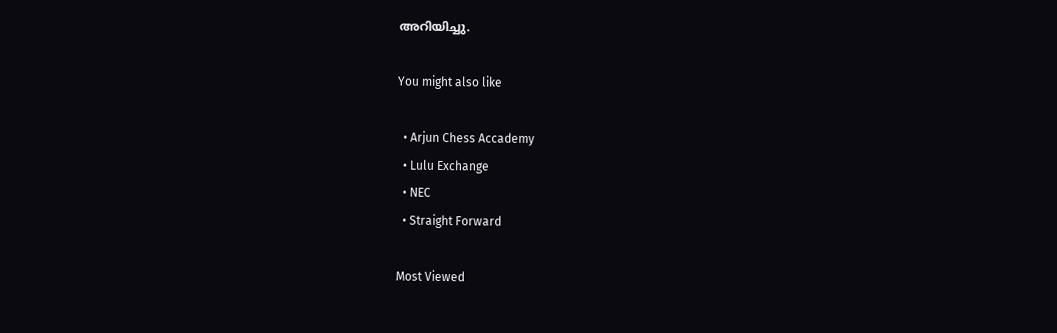അറിയിച്ചു.

You might also like

  • Arjun Chess Accademy
  • Lulu Exchange
  • NEC
  • Straight Forward

Most Viewed